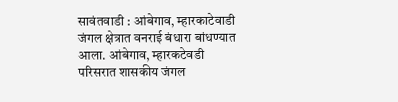सावंतवाडी : आंबेगाव, म्हारकाटेवाडी जंगल क्षेत्रात वनराई बंधारा बांधण्यात आला. आंबेगाव, म्हारकटेवडी परिसरात शासकीय जंगल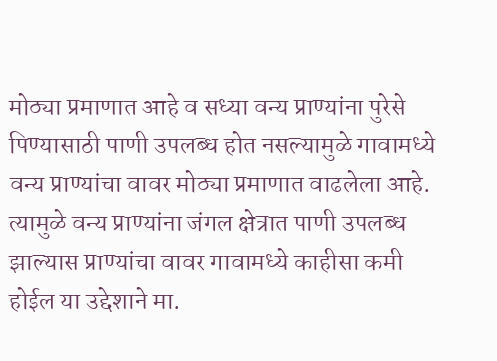मोठ्या प्रमाणात आहे व सध्या वन्य प्राण्यांना पुरेसे पिण्यासाठी पाणी उपलब्ध होत नसल्यामुळे गावामध्ये वन्य प्राण्यांचा वावर मोठ्या प्रमाणात वाढलेला आहे.
त्यामुळे वन्य प्राण्यांना जंगल क्षेत्रात पाणी उपलब्ध झाल्यास प्राण्यांचा वावर गावामध्ये काहीसा कमी होईल या उद्देशाने मा.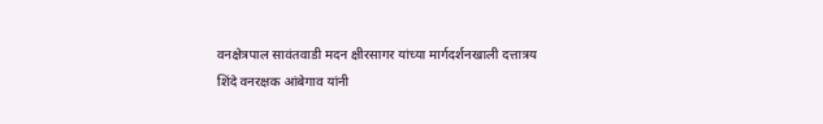वनक्षेत्रपाल सावंतवाडी मदन क्षीरसागर यांच्या मार्गदर्शनखाली दत्तात्रय शिंदे वनरक्षक आंबेगाव यांनी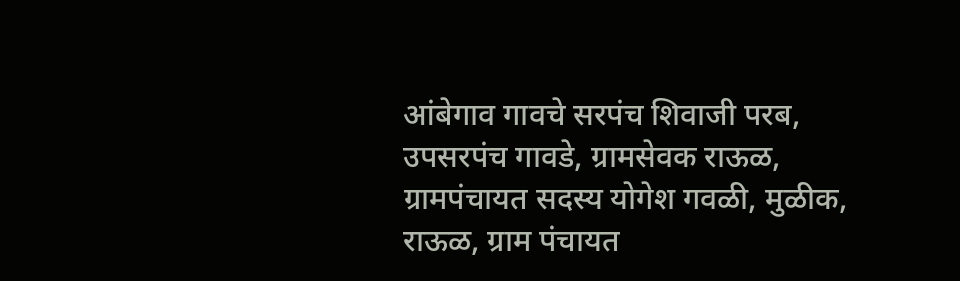आंबेगाव गावचे सरपंच शिवाजी परब, उपसरपंच गावडे, ग्रामसेवक राऊळ, ग्रामपंचायत सदस्य योगेश गवळी, मुळीक, राऊळ, ग्राम पंचायत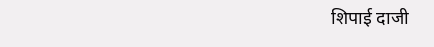शिपाई दाजी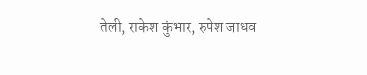तेली, राकेश कुंभार, रुपेश जाधव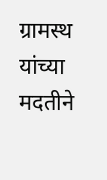ग्रामस्थ यांच्या मदतीने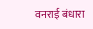वनराई बंधारा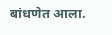बांधणेत आला.